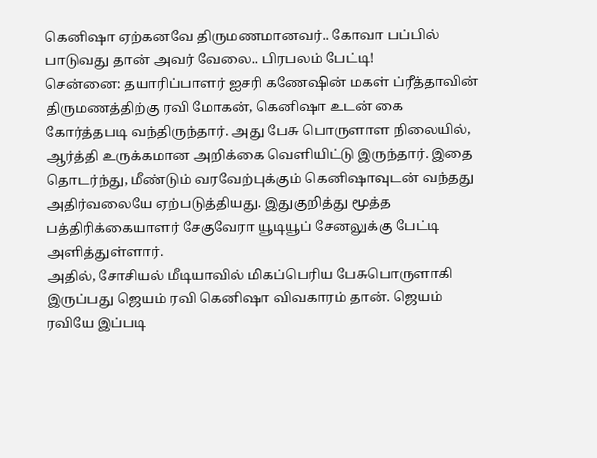கெனிஷா ஏற்கனவே திருமணமானவர்.. கோவா பப்பில் பாடுவது தான் அவர் வேலை.. பிரபலம் பேட்டி!
சென்னை: தயாரிப்பாளர் ஐசரி கணேஷின் மகள் ப்ரீத்தாவின் திருமணத்திற்கு ரவி மோகன், கெனிஷா உடன் கை கோர்த்தபடி வந்திருந்தார். அது பேசு பொருளாள நிலையில், ஆர்த்தி உருக்கமான அறிக்கை வெளியிட்டு இருந்தார். இதை தொடர்ந்து, மீண்டும் வரவேற்புக்கும் கெனிஷாவுடன் வந்தது அதிர்வலையே ஏற்படுத்தியது. இதுகுறித்து மூத்த பத்திரிக்கையாளர் சேகுவேரா யூடியூப் சேனலுக்கு பேட்டி அளித்துள்ளார்.
அதில், சோசியல் மீடியாவில் மிகப்பெரிய பேசுபொருளாகி இருப்பது ஜெயம் ரவி கெனிஷா விவகாரம் தான். ஜெயம் ரவியே இப்படி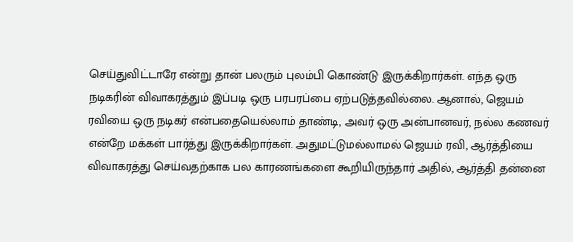செய்துவிட்டாரே என்று தான் பலரும் புலம்பி கொண்டு இருக்கிறார்கள். எந்த ஒரு நடிகரின் விவாகரத்தும் இப்படி ஒரு பரபரப்பை ஏற்படுத்தவில்லை. ஆனால், ஜெயம் ரவியை ஒரு நடிகர் என்பதையெல்லாம் தாண்டி, அவர் ஒரு அன்பானவர், நல்ல கணவர் என்றே மக்கள் பார்த்து இருக்கிறார்கள். அதுமட்டுமல்லாமல் ஜெயம் ரவி, ஆர்த்தியை விவாகரத்து செய்வதற்காக பல காரணங்களை கூறியிருந்தார் அதில், ஆர்த்தி தன்னை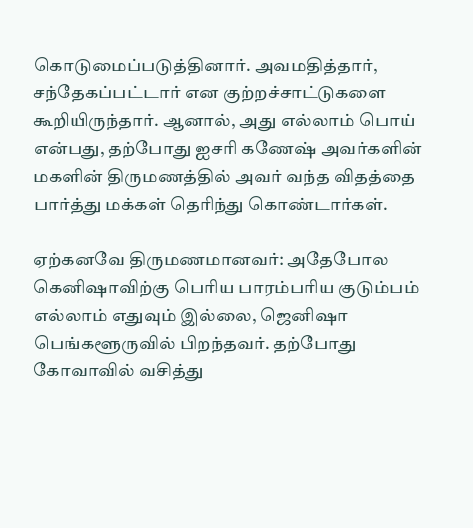கொடுமைப்படுத்தினார். அவமதித்தார், சந்தேகப்பட்டார் என குற்றச்சாட்டுகளை கூறியிருந்தார். ஆனால், அது எல்லாம் பொய் என்பது, தற்போது ஐசரி கணேஷ் அவர்களின் மகளின் திருமணத்தில் அவர் வந்த விதத்தை பார்த்து மக்கள் தெரிந்து கொண்டார்கள்.

ஏற்கனவே திருமணமானவர்: அதேபோல கெனிஷாவிற்கு பெரிய பாரம்பரிய குடும்பம் எல்லாம் எதுவும் இல்லை, ஜெனிஷா பெங்களூருவில் பிறந்தவர். தற்போது கோவாவில் வசித்து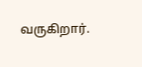வருகிறார்.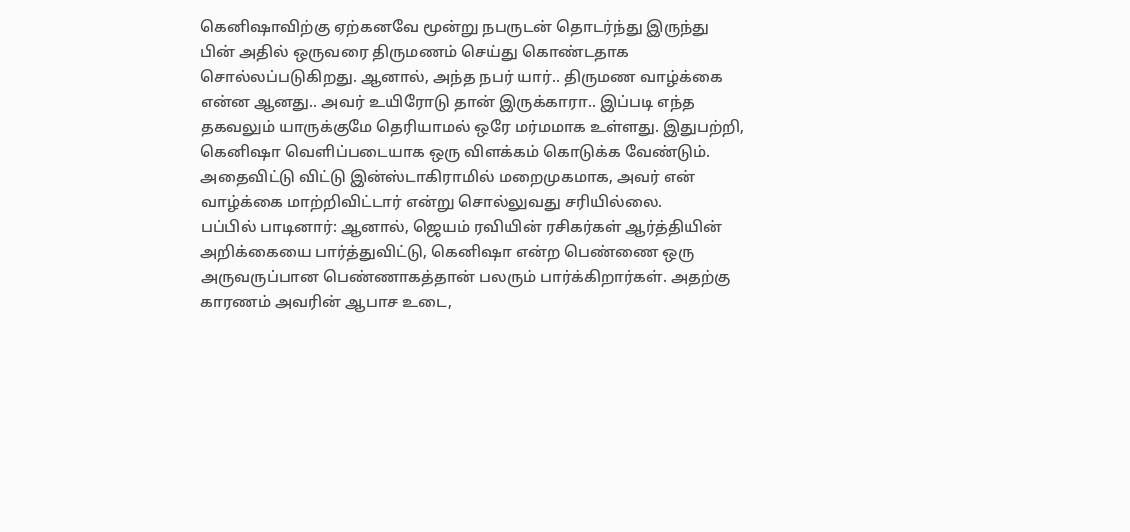கெனிஷாவிற்கு ஏற்கனவே மூன்று நபருடன் தொடர்ந்து இருந்து பின் அதில் ஒருவரை திருமணம் செய்து கொண்டதாக சொல்லப்படுகிறது. ஆனால், அந்த நபர் யார்.. திருமண வாழ்க்கை என்ன ஆனது.. அவர் உயிரோடு தான் இருக்காரா.. இப்படி எந்த தகவலும் யாருக்குமே தெரியாமல் ஒரே மர்மமாக உள்ளது. இதுபற்றி, கெனிஷா வெளிப்படையாக ஒரு விளக்கம் கொடுக்க வேண்டும். அதைவிட்டு விட்டு இன்ஸ்டாகிராமில் மறைமுகமாக, அவர் என் வாழ்க்கை மாற்றிவிட்டார் என்று சொல்லுவது சரியில்லை.
பப்பில் பாடினார்: ஆனால், ஜெயம் ரவியின் ரசிகர்கள் ஆர்த்தியின் அறிக்கையை பார்த்துவிட்டு, கெனிஷா என்ற பெண்ணை ஒரு அருவருப்பான பெண்ணாகத்தான் பலரும் பார்க்கிறார்கள். அதற்கு காரணம் அவரின் ஆபாச உடை,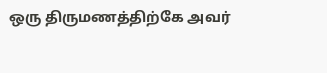ஒரு திருமணத்திற்கே அவர்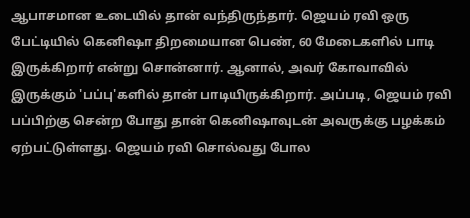ஆபாசமான உடையில் தான் வந்திருந்தார். ஜெயம் ரவி ஒரு பேட்டியில் கெனிஷா திறமையான பெண், 60 மேடைகளில் பாடி இருக்கிறார் என்று சொன்னார். ஆனால், அவர் கோவாவில் இருக்கும் 'பப்பு'களில் தான் பாடியிருக்கிறார். அப்படி, ஜெயம் ரவி பப்பிற்கு சென்ற போது தான் கெனிஷாவுடன் அவருக்கு பழக்கம் ஏற்பட்டுள்ளது. ஜெயம் ரவி சொல்வது போல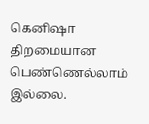கெனிஷா திறமையான பெண்ணெல்லாம் இல்லை.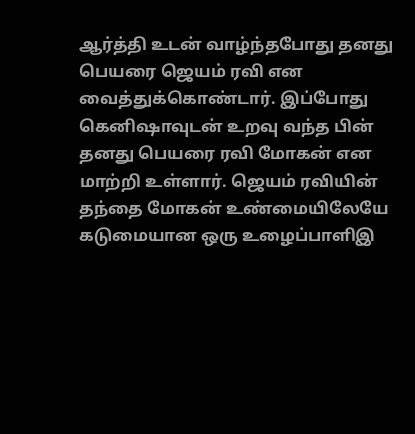ஆர்த்தி உடன் வாழ்ந்தபோது தனது பெயரை ஜெயம் ரவி என வைத்துக்கொண்டார். இப்போது கெனிஷாவுடன் உறவு வந்த பின் தனது பெயரை ரவி மோகன் என மாற்றி உள்ளார். ஜெயம் ரவியின் தந்தை மோகன் உண்மையிலேயே கடுமையான ஒரு உழைப்பாளிஇ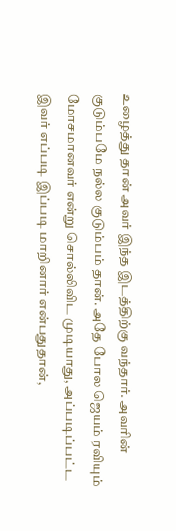உழைத்து தான் அவர் இந்த இடத்திற்கு வந்தார். அவரின் குடும்பமே நல்ல குடும்பம் தான். அதே போல ஜெயம் ரவியும் மோசமானவர் என்று சொல்லிவிட முடியாது, அப்படிப்பட்ட இவர் எப்படி இப்படி மாறினார் என்பதுதான்,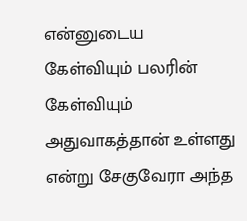என்னுடைய கேள்வியும் பலரின் கேள்வியும் அதுவாகத்தான் உள்ளது என்று சேகுவேரா அந்த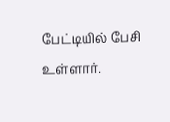பேட்டியில் பேசி உள்ளார்.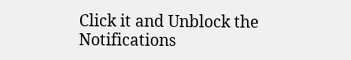Click it and Unblock the Notifications